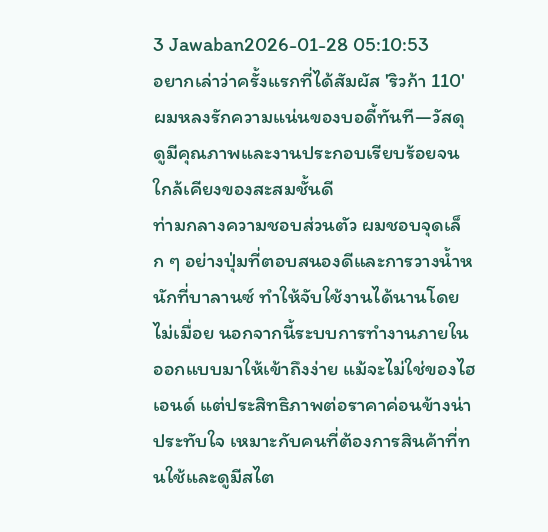3 Jawaban2026-01-28 05:10:53
อยากเล่าว่าครั้งแรกที่ได้สัมผัส 'ริวก้า 110' ผมหลงรักความแน่นของบอดี้ทันที—วัสดุดูมีคุณภาพและงานประกอบเรียบร้อยจนใกล้เคียงของสะสมชั้นดี
ท่ามกลางความชอบส่วนตัว ผมชอบจุดเล็ก ๆ อย่างปุ่มที่ตอบสนองดีและการวางน้ำหนักที่บาลานซ์ ทำให้จับใช้งานได้นานโดยไม่เมื่อย นอกจากนี้ระบบการทำงานภายในออกแบบมาให้เข้าถึงง่าย แม้จะไม่ใช่ของไฮเอนด์ แต่ประสิทธิภาพต่อราคาค่อนข้างน่าประทับใจ เหมาะกับคนที่ต้องการสินค้าที่ทนใช้และดูมีสไต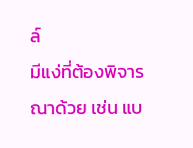ล์
มีแง่ที่ต้องพิจารณาด้วย เช่น แบ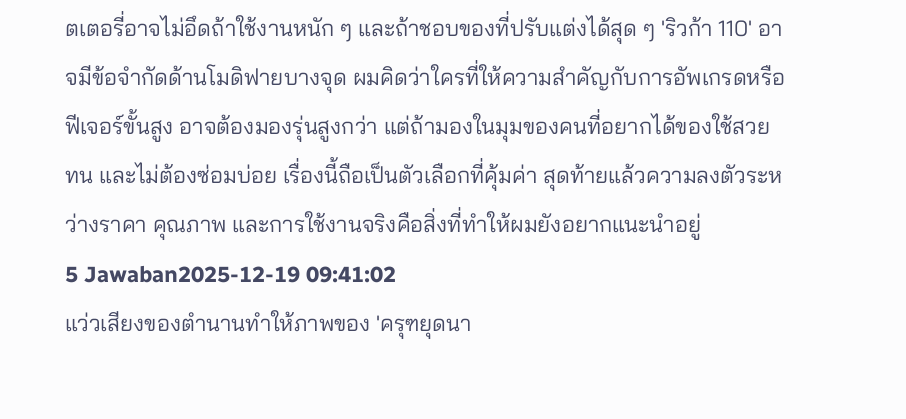ตเตอรี่อาจไม่อึดถ้าใช้งานหนัก ๆ และถ้าชอบของที่ปรับแต่งได้สุด ๆ 'ริวก้า 110' อาจมีข้อจำกัดด้านโมดิฟายบางจุด ผมคิดว่าใครที่ให้ความสำคัญกับการอัพเกรดหรือฟีเจอร์ขั้นสูง อาจต้องมองรุ่นสูงกว่า แต่ถ้ามองในมุมของคนที่อยากได้ของใช้สวย ทน และไม่ต้องซ่อมบ่อย เรื่องนี้ถือเป็นตัวเลือกที่คุ้มค่า สุดท้ายแล้วความลงตัวระหว่างราคา คุณภาพ และการใช้งานจริงคือสิ่งที่ทำให้ผมยังอยากแนะนำอยู่
5 Jawaban2025-12-19 09:41:02
แว่วเสียงของตำนานทำให้ภาพของ 'ครุฑยุดนา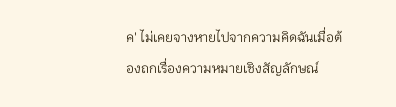ค' ไม่เคยจางหายไปจากความคิดฉันเมื่อต้องถกเรื่องความหมายเชิงสัญลักษณ์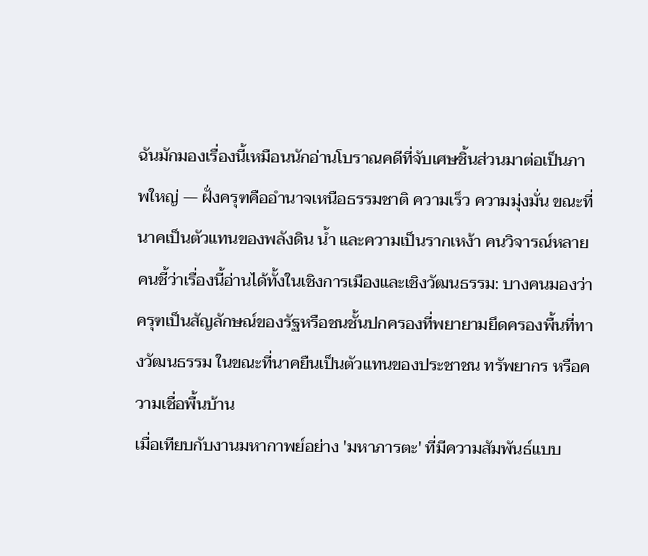ฉันมักมองเรื่องนี้เหมือนนักอ่านโบราณคดีที่จับเศษชิ้นส่วนมาต่อเป็นภาพใหญ่ — ฝั่งครุฑคืออำนาจเหนือธรรมชาติ ความเร็ว ความมุ่งมั่น ขณะที่นาคเป็นตัวแทนของพลังดิน น้ำ และความเป็นรากเหง้า คนวิจารณ์หลายคนชี้ว่าเรื่องนี้อ่านได้ทั้งในเชิงการเมืองและเชิงวัฒนธรรม: บางคนมองว่าครุฑเป็นสัญลักษณ์ของรัฐหรือชนชั้นปกครองที่พยายามยึดครองพื้นที่ทางวัฒนธรรม ในขณะที่นาคยืนเป็นตัวแทนของประชาชน ทรัพยากร หรือความเชื่อพื้นบ้าน
เมื่อเทียบกับงานมหากาพย์อย่าง 'มหาภารตะ' ที่มีความสัมพันธ์แบบ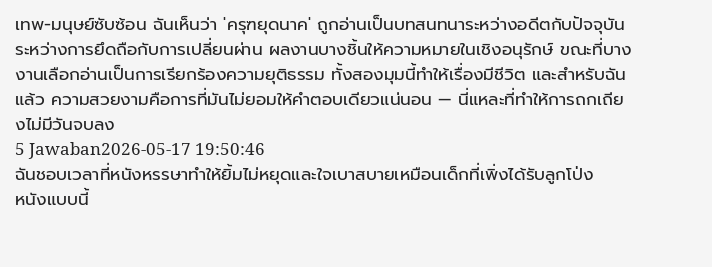เทพ-มนุษย์ซับซ้อน ฉันเห็นว่า 'ครุฑยุดนาค' ถูกอ่านเป็นบทสนทนาระหว่างอดีตกับปัจจุบัน ระหว่างการยึดถือกับการเปลี่ยนผ่าน ผลงานบางชิ้นให้ความหมายในเชิงอนุรักษ์ ขณะที่บางงานเลือกอ่านเป็นการเรียกร้องความยุติธรรม ทั้งสองมุมนี้ทำให้เรื่องมีชีวิต และสำหรับฉันแล้ว ความสวยงามคือการที่มันไม่ยอมให้คำตอบเดียวแน่นอน — นี่แหละที่ทำให้การถกเถียงไม่มีวันจบลง
5 Jawaban2026-05-17 19:50:46
ฉันชอบเวลาที่หนังหรรษาทำให้ยิ้มไม่หยุดและใจเบาสบายเหมือนเด็กที่เพิ่งได้รับลูกโป่ง
หนังแบบนี้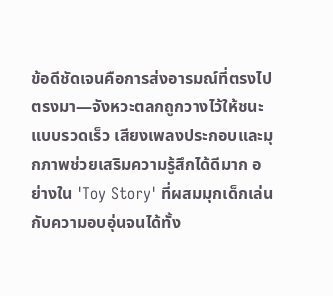ข้อดีชัดเจนคือการส่งอารมณ์ที่ตรงไปตรงมา—จังหวะตลกถูกวางไว้ให้ชนะแบบรวดเร็ว เสียงเพลงประกอบและมุกภาพช่วยเสริมความรู้สึกได้ดีมาก อย่างใน 'Toy Story' ที่ผสมมุกเด็กเล่นกับความอบอุ่นจนได้ทั้ง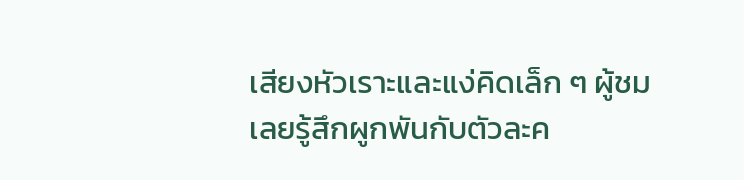เสียงหัวเราะและแง่คิดเล็ก ๆ ผู้ชมเลยรู้สึกผูกพันกับตัวละค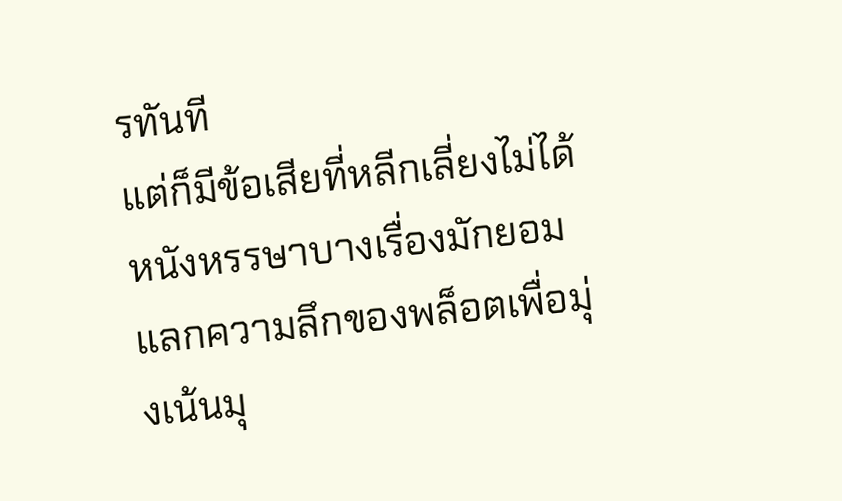รทันที
แต่ก็มีข้อเสียที่หลีกเลี่ยงไม่ได้ หนังหรรษาบางเรื่องมักยอมแลกความลึกของพล็อตเพื่อมุ่งเน้นมุ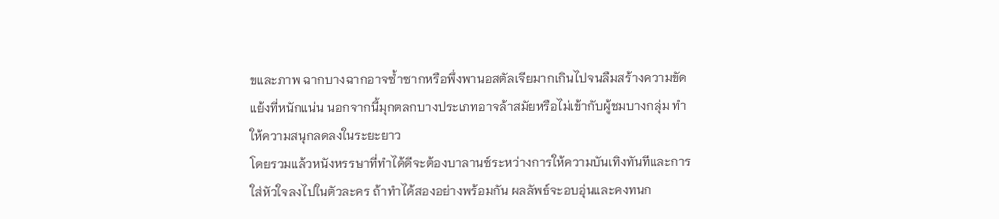ขและภาพ ฉากบางฉากอาจซ้ำซากหรือพึ่งพานอสตัลเจียมากเกินไปจนลืมสร้างความขัดแย้งที่หนักแน่น นอกจากนี้มุกตลกบางประเภทอาจล้าสมัยหรือไม่เข้ากับผู้ชมบางกลุ่ม ทำให้ความสนุกลดลงในระยะยาว
โดยรวมแล้วหนังหรรษาที่ทำได้ดีจะต้องบาลานซ์ระหว่างการให้ความบันเทิงทันทีและการใส่หัวใจลงไปในตัวละคร ถ้าทำได้สองอย่างพร้อมกัน ผลลัพธ์จะอบอุ่นและคงทนก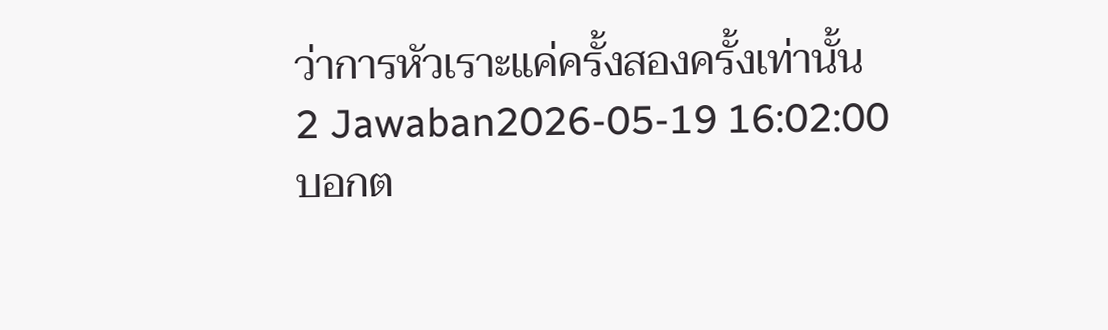ว่าการหัวเราะแค่ครั้งสองครั้งเท่านั้น
2 Jawaban2026-05-19 16:02:00
บอกต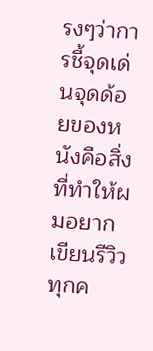รงๆว่าการชี้จุดเด่นจุดด้อยของหนังคือสิ่งที่ทำให้ผมอยากเขียนรีวิวทุกค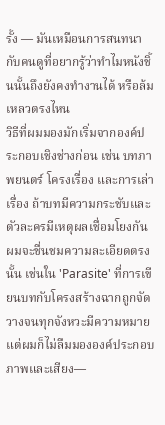รั้ง — มันเหมือนการสนทนากับคนดูที่อยากรู้ว่าทำไมหนังชิ้นนั้นถึงยังคงทำงานได้ หรือล้มเหลวตรงไหน
วิธีที่ผมมองมักเริ่มจากองค์ประกอบเชิงช่างก่อน เช่น บทภาพยนตร์ โครงเรื่อง และการเล่าเรื่อง ถ้าบทมีความกระชับและตัวละครมีเหตุผลเชื่อมโยงกัน ผมจะชื่นชมความละเอียดตรงนั้น เช่นใน 'Parasite' ที่การเขียนบทกับโครงสร้างฉากถูกจัดวางจนทุกจังหวะมีความหมาย แต่ผมก็ไม่ลืมมององค์ประกอบภาพและเสียง—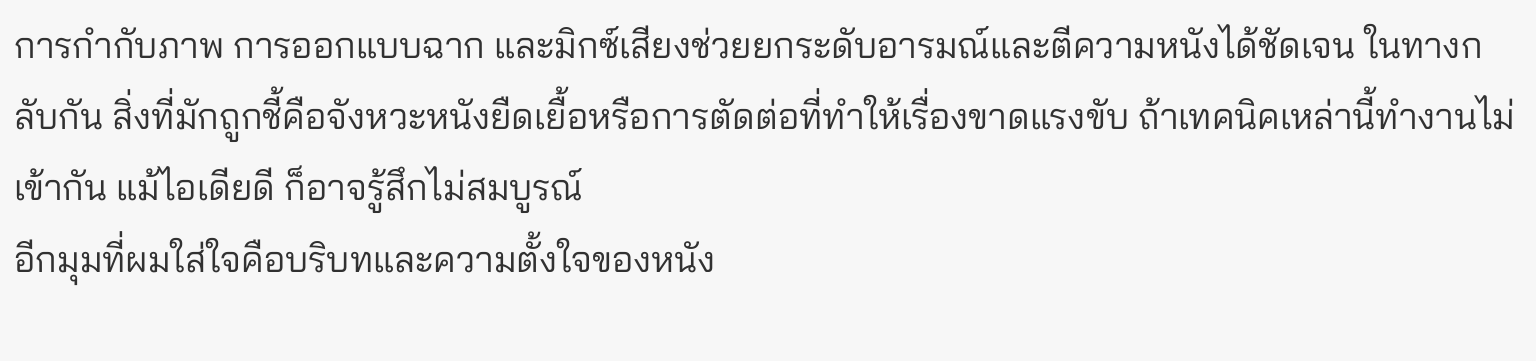การกำกับภาพ การออกแบบฉาก และมิกซ์เสียงช่วยยกระดับอารมณ์และตีความหนังได้ชัดเจน ในทางกลับกัน สิ่งที่มักถูกชี้คือจังหวะหนังยืดเยื้อหรือการตัดต่อที่ทำให้เรื่องขาดแรงขับ ถ้าเทคนิคเหล่านี้ทำงานไม่เข้ากัน แม้ไอเดียดี ก็อาจรู้สึกไม่สมบูรณ์
อีกมุมที่ผมใส่ใจคือบริบทและความตั้งใจของหนัง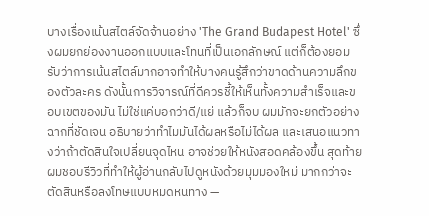บางเรื่องเน้นสไตล์จัดจ้านอย่าง 'The Grand Budapest Hotel' ซึ่งผมยกย่องงานออกแบบและโทนที่เป็นเอกลักษณ์ แต่ก็ต้องยอมรับว่าการเน้นสไตล์มากอาจทำให้บางคนรู้สึกว่าขาดด้านความลึกของตัวละคร ดังนั้นการวิจารณ์ที่ดีควรชี้ให้เห็นทั้งความสำเร็จและขอบเขตของมัน ไม่ใช่แค่บอกว่าดี/แย่ แล้วก็จบ ผมมักจะยกตัวอย่างฉากที่ชัดเจน อธิบายว่าทำไมมันได้ผลหรือไม่ได้ผล และเสนอแนวทางว่าถ้าตัดสินใจเปลี่ยนจุดไหน อาจช่วยให้หนังสอดคล้องขึ้น สุดท้ายผมชอบรีวิวที่ทำให้ผู้อ่านกลับไปดูหนังด้วยมุมมองใหม่ มากกว่าจะตัดสินหรือลงโทษแบบหมดหนทาง —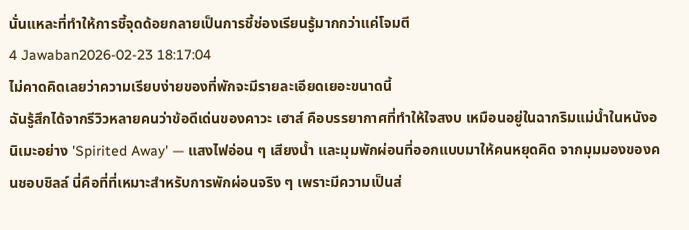นั่นแหละที่ทำให้การชี้จุดด้อยกลายเป็นการชี้ช่องเรียนรู้มากกว่าแค่โจมตี
4 Jawaban2026-02-23 18:17:04
ไม่คาดคิดเลยว่าความเรียบง่ายของที่พักจะมีรายละเอียดเยอะขนาดนี้
ฉันรู้สึกได้จากรีวิวหลายคนว่าข้อดีเด่นของคาวะ เฮาส์ คือบรรยากาศที่ทำให้ใจสงบ เหมือนอยู่ในฉากริมแม่น้ำในหนังอนิเมะอย่าง 'Spirited Away' — แสงไฟอ่อน ๆ เสียงน้ำ และมุมพักผ่อนที่ออกแบบมาให้คนหยุดคิด จากมุมมองของคนชอบชิลล์ นี่คือที่ที่เหมาะสำหรับการพักผ่อนจริง ๆ เพราะมีความเป็นส่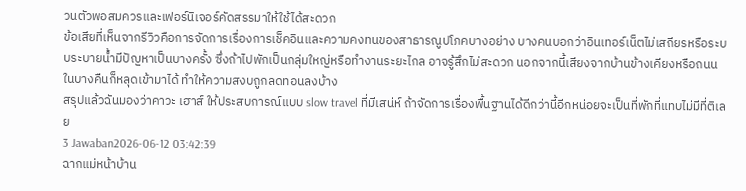วนตัวพอสมควรและเฟอร์นิเจอร์คัดสรรมาให้ใช้ได้สะดวก
ข้อเสียที่เห็นจากรีวิวคือการจัดการเรื่องการเช็คอินและความคงทนของสาธารณูปโภคบางอย่าง บางคนบอกว่าอินเทอร์เน็ตไม่เสถียรหรือระบบระบายน้ำมีปัญหาเป็นบางครั้ง ซึ่งถ้าไปพักเป็นกลุ่มใหญ่หรือทำงานระยะไกล อาจรู้สึกไม่สะดวก นอกจากนี้เสียงจากบ้านข้างเคียงหรือถนนในบางคืนก็หลุดเข้ามาได้ ทำให้ความสงบถูกลดทอนลงบ้าง
สรุปแล้วฉันมองว่าคาวะ เฮาส์ ให้ประสบการณ์แบบ slow travel ที่มีเสน่ห์ ถ้าจัดการเรื่องพื้นฐานได้ดีกว่านี้อีกหน่อยจะเป็นที่พักที่แทบไม่มีที่ติเลย
3 Jawaban2026-06-12 03:42:39
ฉากแม่หน้าบ้าน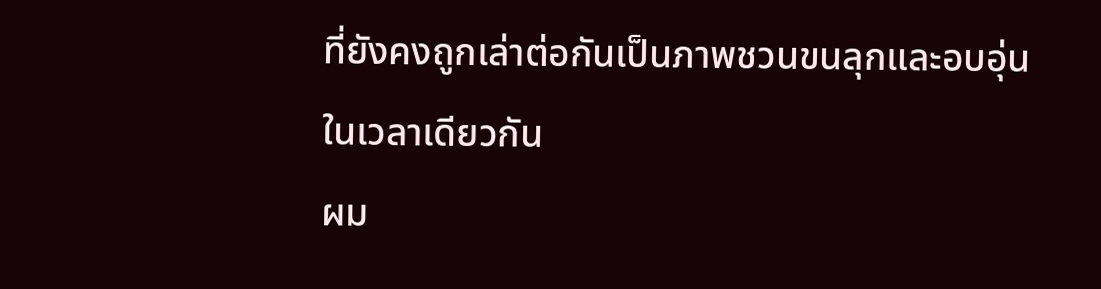ที่ยังคงถูกเล่าต่อกันเป็นภาพชวนขนลุกและอบอุ่นในเวลาเดียวกัน
ผม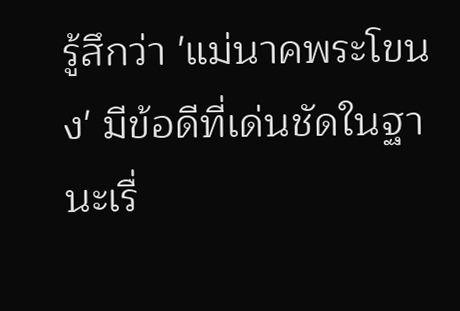รู้สึกว่า 'แม่นาคพระโขนง' มีข้อดีที่เด่นชัดในฐานะเรื่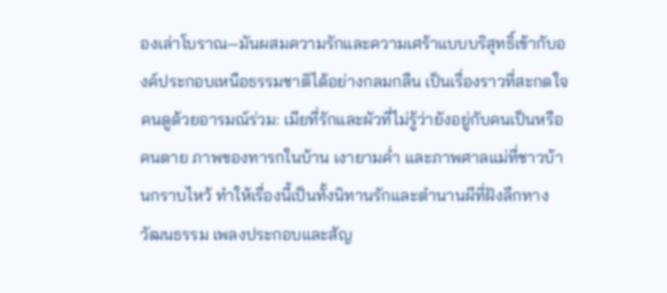องเล่าโบราณ—มันผสมความรักและความเศร้าแบบบริสุทธิ์เข้ากับองค์ประกอบเหนือธรรมชาติได้อย่างกลมกลืน เป็นเรื่องราวที่สะกดใจคนดูด้วยอารมณ์ร่วม: เมียที่รักและผัวที่ไม่รู้ว่ายังอยู่กับคนเป็นหรือคนตาย ภาพของทารกในบ้าน เงายามค่ำ และภาพศาลแม่ที่ชาวบ้านกราบไหว้ ทำให้เรื่องนี้เป็นทั้งนิทานรักและตำนานผีที่ฝังลึกทางวัฒนธรรม เพลงประกอบและสัญ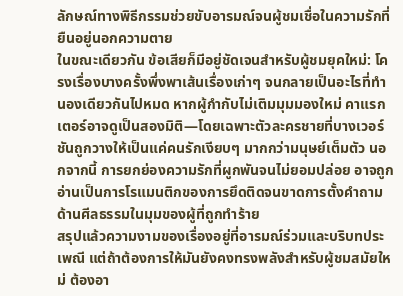ลักษณ์ทางพิธีกรรมช่วยขับอารมณ์จนผู้ชมเชื่อในความรักที่ยืนอยู่นอกความตาย
ในขณะเดียวกัน ข้อเสียก็มีอยู่ชัดเจนสำหรับผู้ชมยุคใหม่: โครงเรื่องบางครั้งพึ่งพาเส้นเรื่องเก่าๆ จนกลายเป็นอะไรที่ทำนองเดียวกันไปหมด หากผู้กำกับไม่เติมมุมมองใหม่ คาแรกเตอร์อาจดูเป็นสองมิติ—โดยเฉพาะตัวละครชายที่บางเวอร์ชันถูกวางให้เป็นแค่คนรักเงียบๆ มากกว่ามนุษย์เต็มตัว นอกจากนี้ การยกย่องความรักที่ผูกพันจนไม่ยอมปล่อย อาจถูกอ่านเป็นการโรแมนติกของการยึดติดจนขาดการตั้งคำถามด้านศีลธรรมในมุมของผู้ที่ถูกทำร้าย
สรุปแล้วความงามของเรื่องอยู่ที่อารมณ์ร่วมและบริบทประเพณี แต่ถ้าต้องการให้มันยังคงทรงพลังสำหรับผู้ชมสมัยใหม่ ต้องอา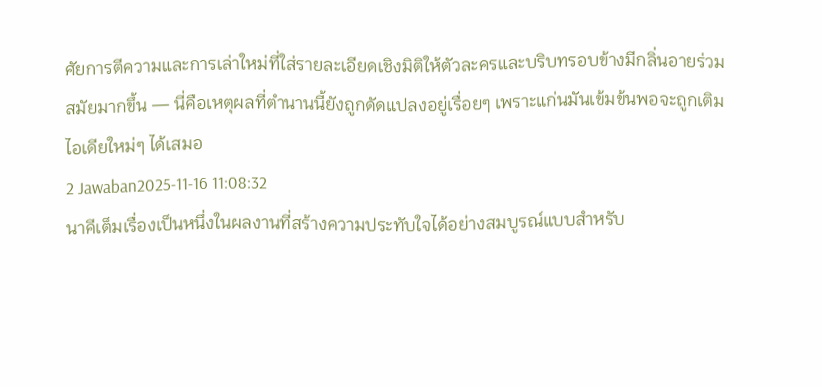ศัยการตีความและการเล่าใหม่ที่ใส่รายละเอียดเชิงมิติให้ตัวละครและบริบทรอบข้างมีกลิ่นอายร่วมสมัยมากขึ้น — นี่คือเหตุผลที่ตำนานนี้ยังถูกดัดแปลงอยู่เรื่อยๆ เพราะแก่นมันเข้มข้นพอจะถูกเติมไอเดียใหม่ๆ ได้เสมอ
2 Jawaban2025-11-16 11:08:32
นาคีเต็มเรื่องเป็นหนึ่งในผลงานที่สร้างความประทับใจได้อย่างสมบูรณ์แบบสำหรับ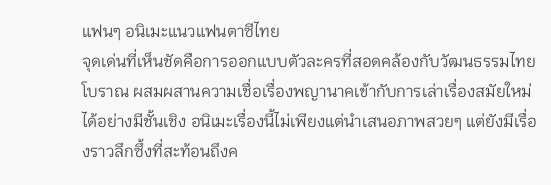แฟนๆ อนิเมะแนวแฟนตาซีไทย
จุดเด่นที่เห็นชัดคือการออกแบบตัวละครที่สอดคล้องกับวัฒนธรรมไทยโบราณ ผสมผสานความเชื่อเรื่องพญานาคเข้ากับการเล่าเรื่องสมัยใหม่ได้อย่างมีชั้นเชิง อนิเมะเรื่องนี้ไม่เพียงแต่นำเสนอภาพสวยๆ แต่ยังมีเรื่องราวลึกซึ้งที่สะท้อนถึงค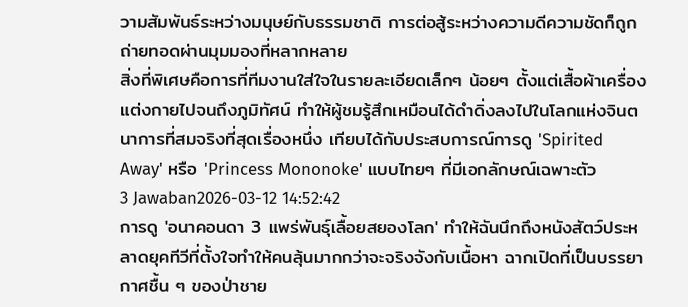วามสัมพันธ์ระหว่างมนุษย์กับธรรมชาติ การต่อสู้ระหว่างความดีความชัดก็ถูกถ่ายทอดผ่านมุมมองที่หลากหลาย
สิ่งที่พิเศษคือการที่ทีมงานใส่ใจในรายละเอียดเล็กๆ น้อยๆ ตั้งแต่เสื้อผ้าเครื่องแต่งกายไปจนถึงภูมิทัศน์ ทำให้ผู้ชมรู้สึกเหมือนได้ดำดิ่งลงไปในโลกแห่งจินตนาการที่สมจริงที่สุดเรื่องหนึ่ง เทียบได้กับประสบการณ์การดู 'Spirited Away' หรือ 'Princess Mononoke' แบบไทยๆ ที่มีเอกลักษณ์เฉพาะตัว
3 Jawaban2026-03-12 14:52:42
การดู 'อนาคอนดา 3 แพร่พันธุ์เลื้อยสยองโลก' ทำให้ฉันนึกถึงหนังสัตว์ประหลาดยุคทีวีที่ตั้งใจทำให้คนลุ้นมากกว่าจะจริงจังกับเนื้อหา ฉากเปิดที่เป็นบรรยากาศชื้น ๆ ของป่าชาย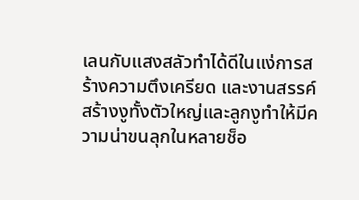เลนกับแสงสลัวทำได้ดีในแง่การสร้างความตึงเครียด และงานสรรค์สร้างงูทั้งตัวใหญ่และลูกงูทำให้มีความน่าขนลุกในหลายช็อ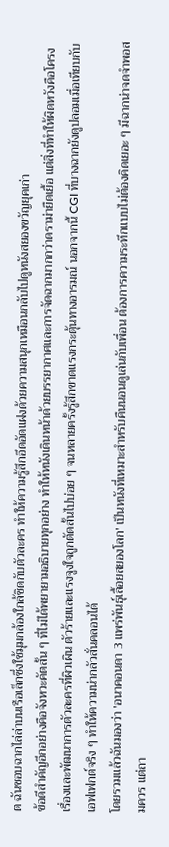ต ฉันชอบฉากไล่ล่าบนเรือเล็กซึ่งใช้มุมกล้องใกล้ชิดกับตัวละคร ทำให้ความรู้สึกอึดอัดแฝงด้วยความสนุกเหมือนกลับไปดูหนังสยองขวัญยุคเก่า
ข้อดีสำคัญอีกอย่างคือจังหวะคัตสั้น ๆ ที่ไม่ได้พยายามอธิบายทุกอย่าง ทำให้หนังเดินหน้าด้วยบรรยากาศและการจัดฉากมากกว่าดราม่ายืดเยื้อ แต่สิ่งที่ทำให้ผิดหวังคือโครงเรื่องและพัฒนาการตัวละครที่ผิวเผิน ตัวร้ายและแรงจูงใจถูกตัดสั้นไปบ่อย ๆ จนหลายครั้งรู้สึกขาดแรงกระตุ้นทางอารมณ์ นอกจากนี้ CGI ที่บางฉากยังดูปลอมเมื่อเทียบกับเอฟเฟกต์จริง ๆ ทำให้ความน่ากลัวสั่นคลอนได้
โดยรวมแล้วฉันมองว่า 'อนาคอนดา 3 แพร่พันธุ์เลื้อยสยองโลก' เป็นหนังที่เหมาะสำหรับคืนนอนดูเล่นกับเพื่อน ต้องการความระทึกแบบไม่ต้องคิดเยอะ ๆ มีฉากน่าจดจำพอสมควร แต่ถา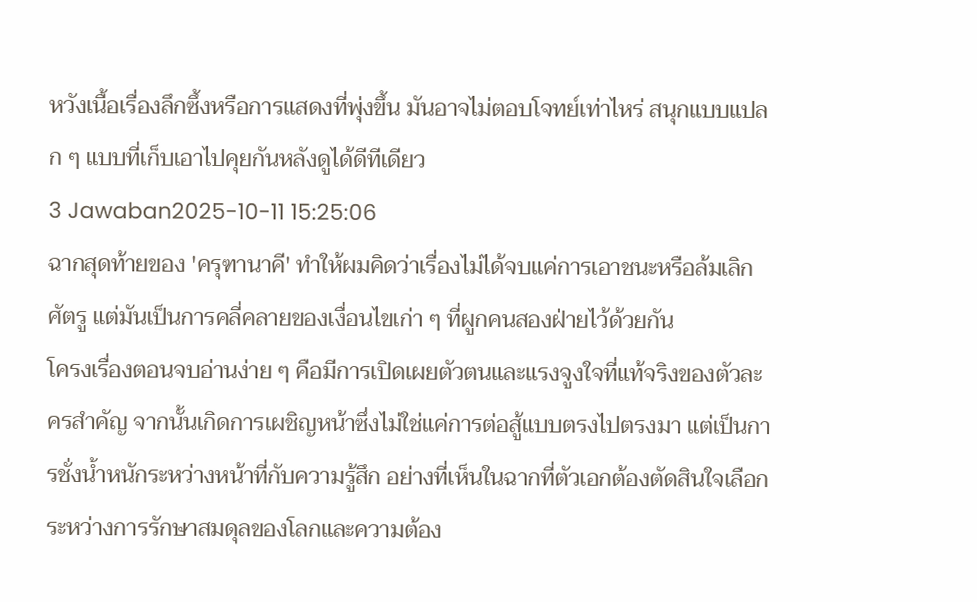หวังเนื้อเรื่องลึกซึ้งหรือการแสดงที่พุ่งขึ้น มันอาจไม่ตอบโจทย์เท่าไหร่ สนุกแบบแปลก ๆ แบบที่เก็บเอาไปคุยกันหลังดูได้ดีทีเดียว
3 Jawaban2025-10-11 15:25:06
ฉากสุดท้ายของ 'ครุฑานาคี' ทำให้ผมคิดว่าเรื่องไม่ได้จบแค่การเอาชนะหรือล้มเลิกศัตรู แต่มันเป็นการคลี่คลายของเงื่อนไขเก่า ๆ ที่ผูกคนสองฝ่ายไว้ด้วยกัน
โครงเรื่องตอนจบอ่านง่าย ๆ คือมีการเปิดเผยตัวตนและแรงจูงใจที่แท้จริงของตัวละครสำคัญ จากนั้นเกิดการเผชิญหน้าซึ่งไม่ใช่แค่การต่อสู้แบบตรงไปตรงมา แต่เป็นการชั่งน้ำหนักระหว่างหน้าที่กับความรู้สึก อย่างที่เห็นในฉากที่ตัวเอกต้องตัดสินใจเลือกระหว่างการรักษาสมดุลของโลกและความต้อง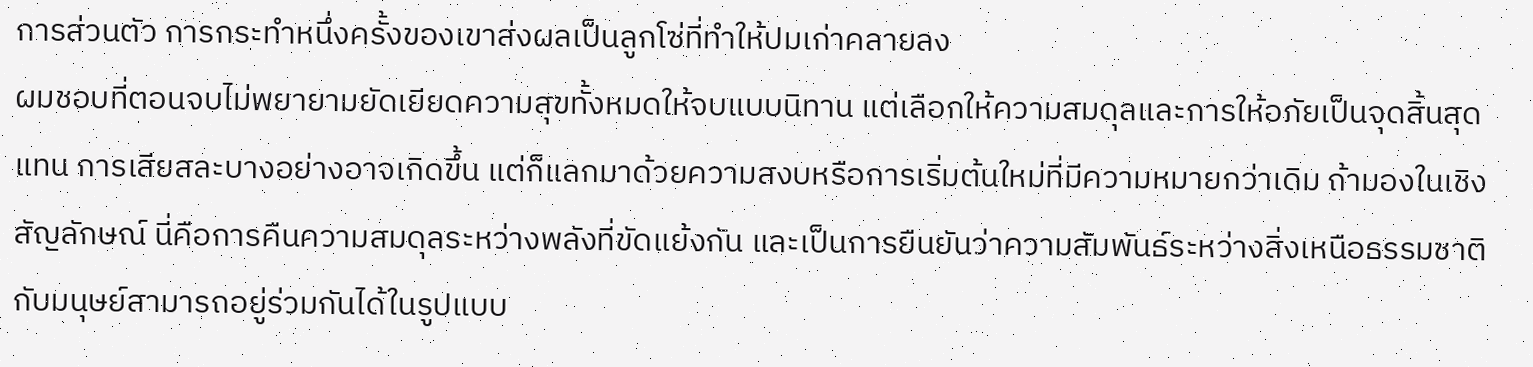การส่วนตัว การกระทำหนึ่งครั้งของเขาส่งผลเป็นลูกโซ่ที่ทำให้ปมเก่าคลายลง
ผมชอบที่ตอนจบไม่พยายามยัดเยียดความสุขทั้งหมดให้จบแบบนิทาน แต่เลือกให้ความสมดุลและการให้อภัยเป็นจุดสิ้นสุดแทน การเสียสละบางอย่างอาจเกิดขึ้น แต่ก็แลกมาด้วยความสงบหรือการเริ่มต้นใหม่ที่มีความหมายกว่าเดิม ถ้ามองในเชิงสัญลักษณ์ นี่คือการคืนความสมดุลระหว่างพลังที่ขัดแย้งกัน และเป็นการยืนยันว่าความสัมพันธ์ระหว่างสิ่งเหนือธรรมชาติกับมนุษย์สามารถอยู่ร่วมกันได้ในรูปแบบ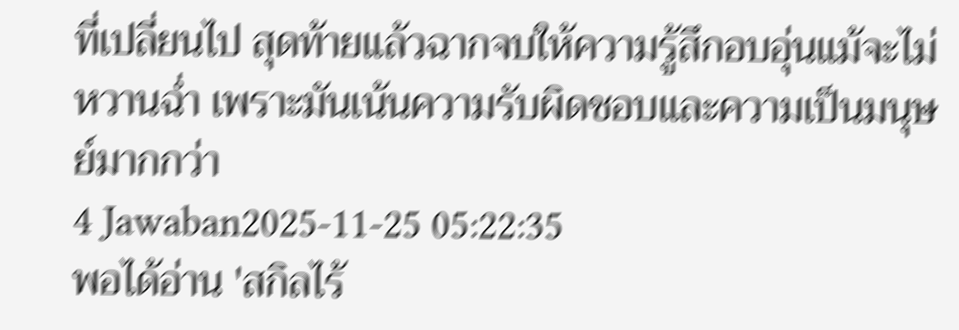ที่เปลี่ยนไป สุดท้ายแล้วฉากจบให้ความรู้สึกอบอุ่นแม้จะไม่หวานฉ่ำ เพราะมันเน้นความรับผิดชอบและความเป็นมนุษย์มากกว่า
4 Jawaban2025-11-25 05:22:35
พอได้อ่าน 'สกิลไร้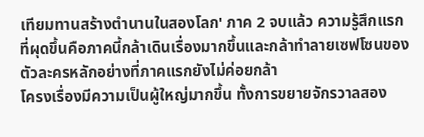เทียมทานสร้างตํานานในสองโลก' ภาค 2 จบแล้ว ความรู้สึกแรกที่ผุดขึ้นคือภาคนี้กล้าเดินเรื่องมากขึ้นและกล้าทำลายเซฟโซนของตัวละครหลักอย่างที่ภาคแรกยังไม่ค่อยกล้า
โครงเรื่องมีความเป็นผู้ใหญ่มากขึ้น ทั้งการขยายจักรวาลสอง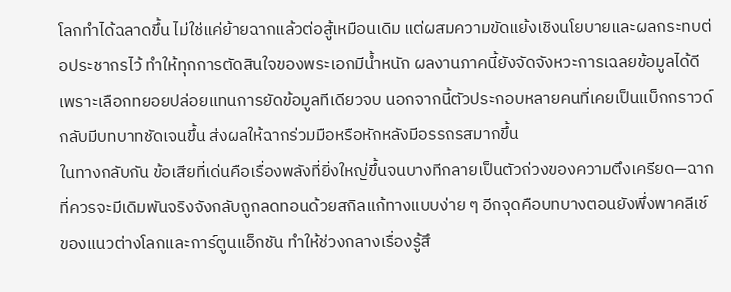โลกทำได้ฉลาดขึ้น ไม่ใช่แค่ย้ายฉากแล้วต่อสู้เหมือนเดิม แต่ผสมความขัดแย้งเชิงนโยบายและผลกระทบต่อประชากรไว้ ทำให้ทุกการตัดสินใจของพระเอกมีน้ำหนัก ผลงานภาคนี้ยังจัดจังหวะการเฉลยข้อมูลได้ดีเพราะเลือกทยอยปล่อยแทนการยัดข้อมูลทีเดียวจบ นอกจากนี้ตัวประกอบหลายคนที่เคยเป็นแบ็กกราวด์กลับมีบทบาทชัดเจนขึ้น ส่งผลให้ฉากร่วมมือหรือหักหลังมีอรรถรสมากขึ้น
ในทางกลับกัน ข้อเสียที่เด่นคือเรื่องพลังที่ยิ่งใหญ่ขึ้นจนบางทีกลายเป็นตัวถ่วงของความตึงเครียด—ฉากที่ควรจะมีเดิมพันจริงจังกลับถูกลดทอนด้วยสกิลแก้ทางแบบง่าย ๆ อีกจุดคือบทบางตอนยังพึ่งพาคลีเช์ของแนวต่างโลกและการ์ตูนแอ็กชัน ทำให้ช่วงกลางเรื่องรู้สึ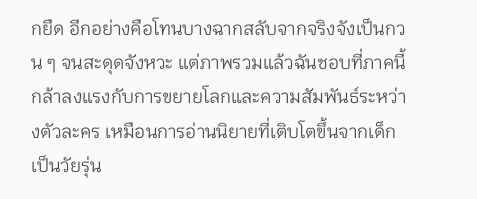กยืด อีกอย่างคือโทนบางฉากสลับจากจริงจังเป็นกวน ๆ จนสะดุดจังหวะ แต่ภาพรวมแล้วฉันชอบที่ภาคนี้กล้าลงแรงกับการขยายโลกและความสัมพันธ์ระหว่างตัวละคร เหมือนการอ่านนิยายที่เติบโตขึ้นจากเด็กเป็นวัยรุ่น